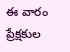ఈ వారం ప్రేక్షకుల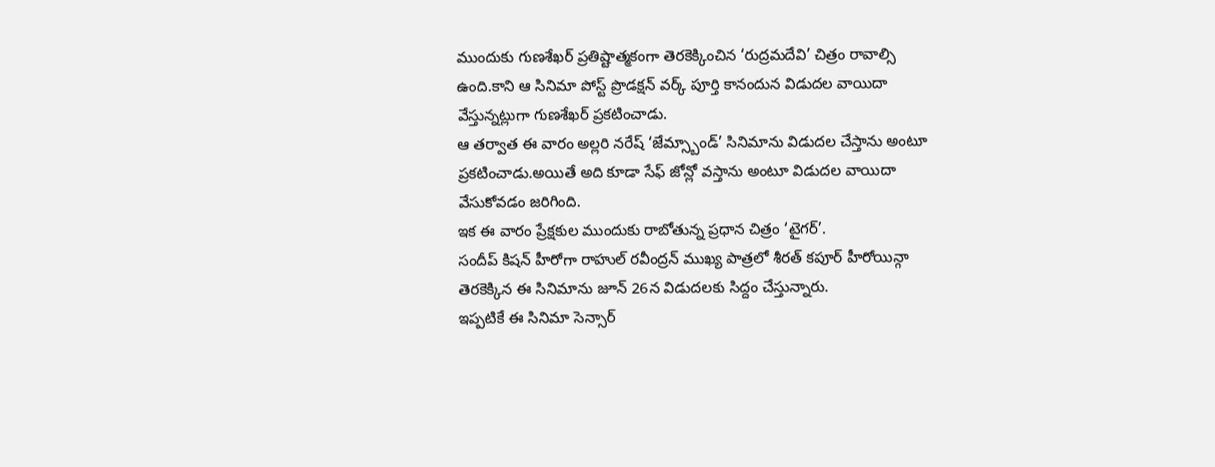ముందుకు గుణశేఖర్ ప్రతిష్టాత్మకంగా తెరకెక్కించిన ‘రుద్రమదేవి’ చిత్రం రావాల్సి ఉంది.కాని ఆ సినిమా పోస్ట్ ప్రొడక్షన్ వర్క్ పూర్తి కానందున విడుదల వాయిదా వేస్తున్నట్లుగా గుణశేఖర్ ప్రకటించాడు.
ఆ తర్వాత ఈ వారం అల్లరి నరేష్ ‘జేమ్స్బాండ్’ సినిమాను విడుదల చేస్తాను అంటూ ప్రకటించాడు.అయితే అది కూడా సేఫ్ జోన్లో వస్తాను అంటూ విడుదల వాయిదా వేసుకోవడం జరిగింది.
ఇక ఈ వారం ప్రేక్షకుల ముందుకు రాబోతున్న ప్రధాన చిత్రం ‘టైగర్’.
సందీప్ కిషన్ హీరోగా రాహుల్ రవీంద్రన్ ముఖ్య పాత్రలో శీరత్ కపూర్ హీరోయిన్గా తెరకెక్కిన ఈ సినిమాను జూన్ 26న విడుదలకు సిద్దం చేస్తున్నారు.
ఇప్పటికే ఈ సినిమా సెన్సార్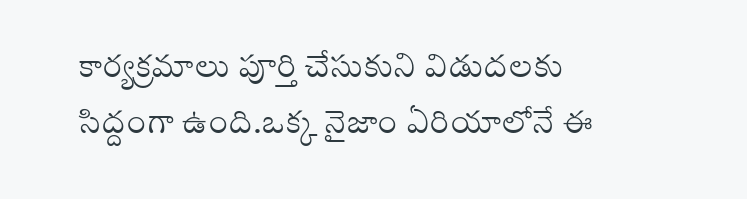కార్యక్రమాలు పూర్తి చేసుకుని విడుదలకు సిద్దంగా ఉంది.ఒక్క నైజాం ఏరియాలోనే ఈ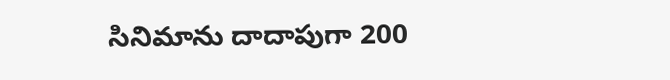సినిమాను దాదాపుగా 200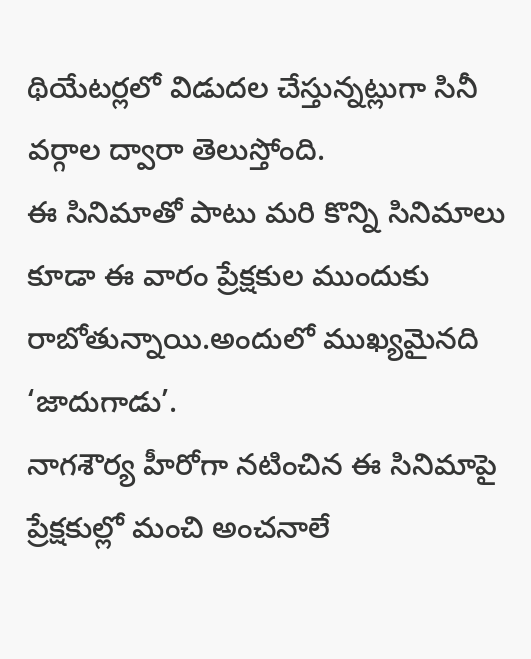థియేటర్లలో విడుదల చేస్తున్నట్లుగా సినీ వర్గాల ద్వారా తెలుస్తోంది.
ఈ సినిమాతో పాటు మరి కొన్ని సినిమాలు కూడా ఈ వారం ప్రేక్షకుల ముందుకు రాబోతున్నాయి.అందులో ముఖ్యమైనది ‘జాదుగాడు’.
నాగశౌర్య హీరోగా నటించిన ఈ సినిమాపై ప్రేక్షకుల్లో మంచి అంచనాలే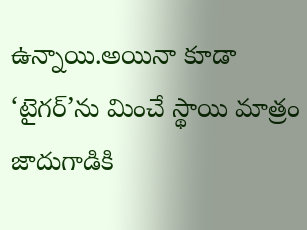ఉన్నాయి.అయినా కూడా ‘టైగర్’ను మించే స్థాయి మాత్రం జాదుగాడికి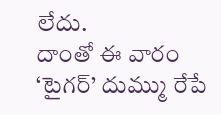లేదు.
దాంతో ఈ వారం ‘టైగర్’ దుమ్ము రేపే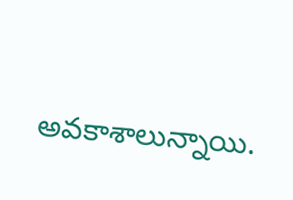అవకాశాలున్నాయి.